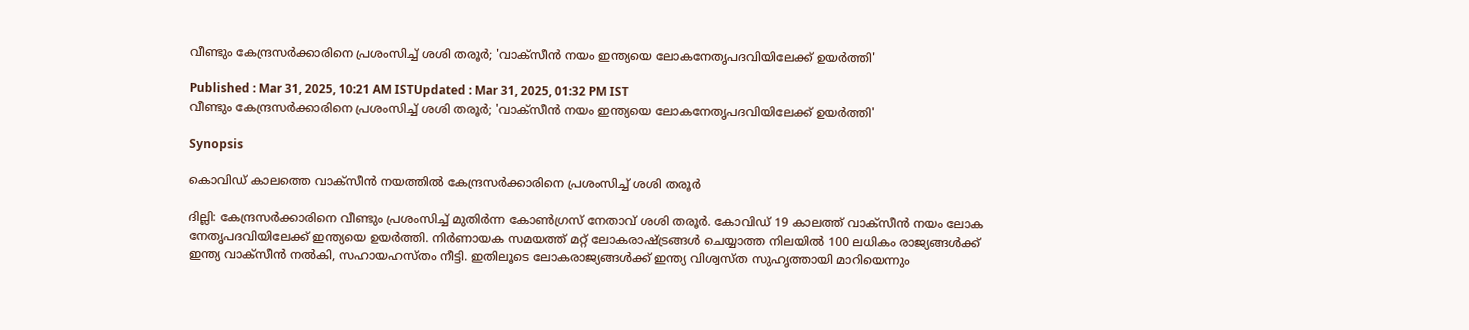വീണ്ടും കേന്ദ്രസർക്കാരിനെ പ്രശംസിച്ച് ശശി തരൂർ; 'വാക്‌സീൻ നയം ഇന്ത്യയെ ലോകനേതൃപദവിയിലേക്ക് ഉയർത്തി'

Published : Mar 31, 2025, 10:21 AM ISTUpdated : Mar 31, 2025, 01:32 PM IST
വീണ്ടും കേന്ദ്രസർക്കാരിനെ പ്രശംസിച്ച് ശശി തരൂർ; 'വാക്‌സീൻ നയം ഇന്ത്യയെ ലോകനേതൃപദവിയിലേക്ക് ഉയർത്തി'

Synopsis

കൊവിഡ് കാലത്തെ വാക്സീൻ നയത്തിൽ കേന്ദ്രസർക്കാരിനെ പ്രശംസിച്ച് ശശി തരൂർ

ദില്ലി: കേന്ദ്രസർക്കാരിനെ വീണ്ടും പ്രശംസിച്ച് മുതിർന്ന കോൺഗ്രസ് നേതാവ് ശശി തരൂർ. കോവിഡ് 19 കാലത്ത് വാക്സീൻ നയം ലോക നേതൃപദവിയിലേക്ക് ഇന്ത്യയെ ഉയർത്തി. നിർണായക സമയത്ത് മറ്റ് ലോകരാഷ്ട്രങ്ങൾ ചെയ്യാത്ത നിലയിൽ 100 ലധികം രാജ്യങ്ങൾക്ക് ഇന്ത്യ വാക്സീൻ നൽകി, സഹായഹസ്‌തം നീട്ടി. ഇതിലൂടെ ലോകരാജ്യങ്ങൾക്ക് ഇന്ത്യ വിശ്വസ്ത സുഹൃത്തായി മാറിയെന്നും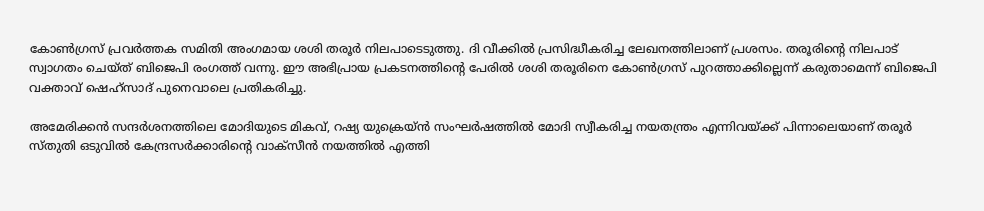കോൺഗ്രസ് പ്രവർത്തക സമിതി അംഗമായ ശശി തരൂർ നിലപാടെടുത്തു. ദി വീക്കിൽ പ്രസിദ്ധീകരിച്ച ലേഖനത്തിലാണ് പ്രശസം. തരൂരിൻ്റെ നിലപാട് സ്വാഗതം ചെയ്ത് ബിജെപി രംഗത്ത് വന്നു. ഈ അഭിപ്രായ പ്രകടനത്തിൻ്റെ പേരിൽ ശശി തരൂരിനെ കോൺഗ്രസ് പുറത്താക്കില്ലെന്ന് കരുതാമെന്ന് ബിജെപി വക്താവ് ഷെഹ്സാദ് പുനെവാലെ പ്രതികരിച്ചു.

അമേരിക്കന്‍ സന്ദര്‍ശനത്തിലെ മോദിയുടെ മികവ്, റഷ്യ യുക്രെയ്ന്‍ സംഘര്‍ഷത്തില്‍ മോദി സ്വീകരിച്ച നയതന്ത്രം എന്നിവയ്ക്ക് പിന്നാലെയാണ് തരൂര്‍ സ്തുതി ഒടുവില്‍ കേന്ദ്രസര്‍ക്കാരിന്‍റെ വാക്സീന്‍ നയത്തില്‍ എത്തി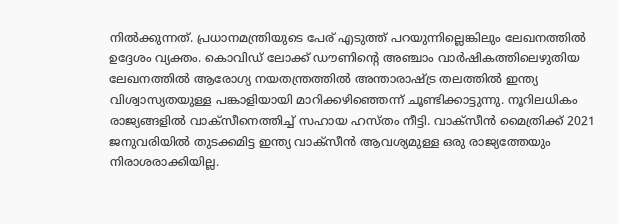നില്‍ക്കുന്നത്. പ്രധാനമന്ത്രിയുടെ പേര് എടുത്ത് പറയുന്നില്ലെങ്കിലും ലേഖനത്തില്‍ ഉദ്ദേശം വ്യക്തം. കൊവിഡ് ലോക്ക് ഡൗണിന്‍റെ അഞ്ചാം വാര്‍ഷികത്തിലെഴുതിയ ലേഖനത്തില്‍ ആരോഗ്യ നയതന്ത്രത്തില്‍ അന്താരാഷ്ട്ര തലത്തില്‍ ഇന്ത്യ വിശ്വാസ്യതയുള്ള പങ്കാളിയായി മാറിക്കഴിഞ്ഞെന്ന് ചൂണ്ടിക്കാട്ടുന്നു. നൂറിലധികം രാജ്യങ്ങളില്‍ വാക്സീനെത്തിച്ച് സഹായ ഹസ്തം നീട്ടി. വാക്സീന്‍ മൈത്രിക്ക് 2021 ജനുവരിയില്‍ തുടക്കമിട്ട ഇന്ത്യ വാക്സീന്‍ ആവശ്യമുള്ള ഒരു രാജ്യത്തേയും നിരാശരാക്കിയില്ല.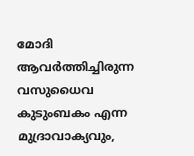മോദി ആവര്‍ത്തിച്ചിരുന്ന വസുധൈവ കുടുംബകം എന്ന മുദ്രാവാക്യവും,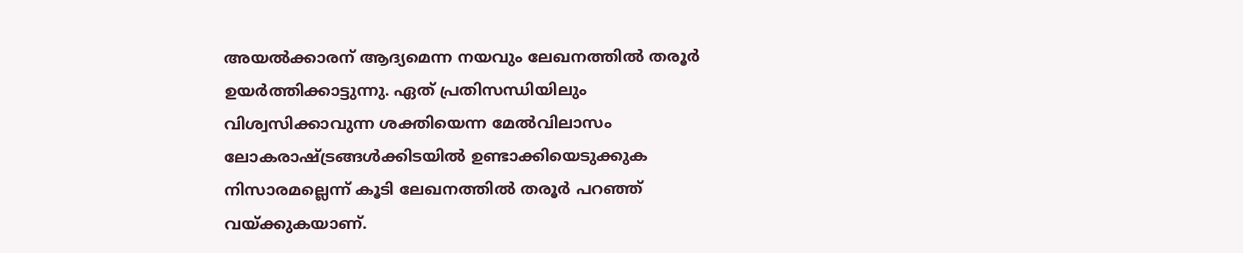അയല്‍ക്കാരന് ആദ്യമെന്ന നയവും ലേഖനത്തില്‍ തരൂര്‍  ഉയര്‍ത്തിക്കാട്ടുന്നു. ഏത് പ്രതിസന്ധിയിലും വിശ്വസിക്കാവുന്ന ശക്തിയെന്ന മേല്‍വിലാസം ലോകരാഷ്ട്രങ്ങള്‍ക്കിടയില്‍ ഉണ്ടാക്കിയെടുക്കുക നിസാരമല്ലെന്ന് കൂടി ലേഖനത്തില്‍ തരൂര്‍ പറഞ്ഞ് വയ്ക്കുകയാണ്.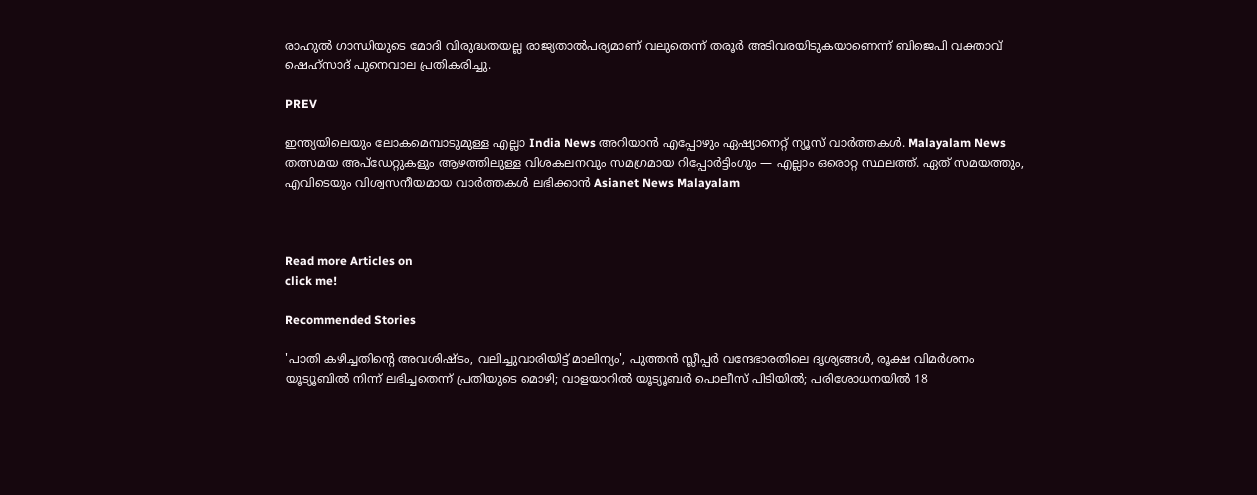രാഹുല്‍ ഗാന്ധിയുടെ മോദി വിരുദ്ധതയല്ല രാജ്യതാല്‍പര്യമാണ് വലുതെന്ന് തരൂര്‍ അടിവരയിടുകയാണെന്ന് ബിജെപി വക്താവ് ഷെഹ്സാദ് പുനെവാല പ്രതികരിച്ചു.

PREV

ഇന്ത്യയിലെയും ലോകമെമ്പാടുമുള്ള എല്ലാ India News അറിയാൻ എപ്പോഴും ഏഷ്യാനെറ്റ് ന്യൂസ് വാർത്തകൾ. Malayalam News   തത്സമയ അപ്‌ഡേറ്റുകളും ആഴത്തിലുള്ള വിശകലനവും സമഗ്രമായ റിപ്പോർട്ടിംഗും — എല്ലാം ഒരൊറ്റ സ്ഥലത്ത്. ഏത് സമയത്തും, എവിടെയും വിശ്വസനീയമായ വാർത്തകൾ ലഭിക്കാൻ Asianet News Malayalam



Read more Articles on
click me!

Recommended Stories

'പാതി കഴിച്ചതിന്റെ അവശിഷ്ടം, വലിച്ചുവാരിയിട്ട് മാലിന്യം', പുത്തൻ സ്ലീപ്പർ വന്ദേഭാരതിലെ ദൃശ്യങ്ങൾ, രൂക്ഷ വിമർശനം
യൂട്യൂബിൽ നിന്ന് ലഭിച്ചതെന്ന് പ്രതിയുടെ മൊഴി; വാളയാറിൽ യൂട്യൂബർ പൊലീസ് പിടിയിൽ; പരിശോധനയിൽ 18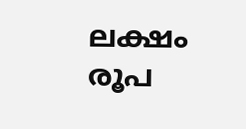ലക്ഷം രൂപ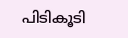പിടികൂടി